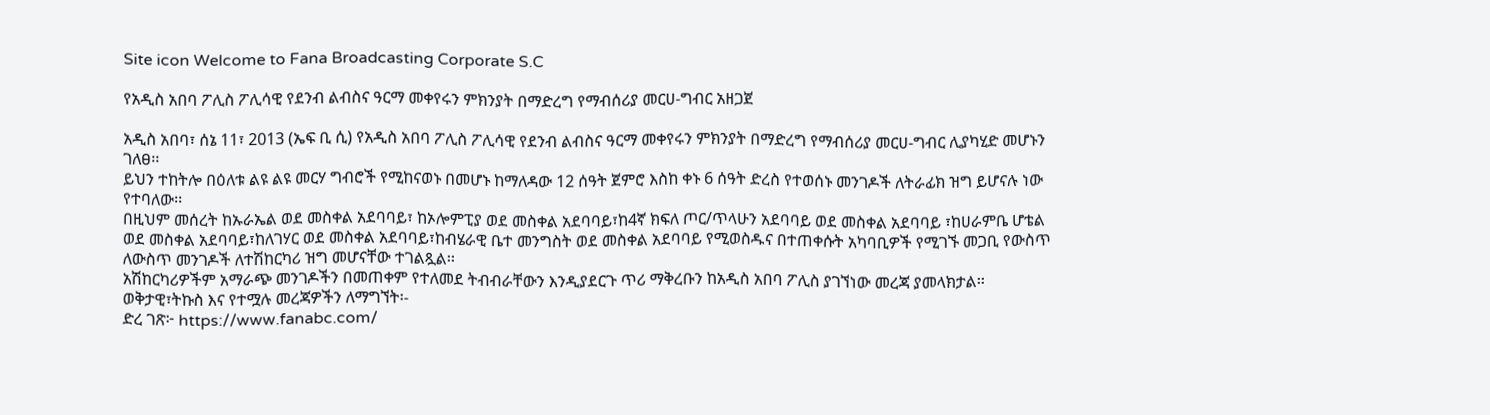Site icon Welcome to Fana Broadcasting Corporate S.C

የአዲስ አበባ ፖሊስ ፖሊሳዊ የደንብ ልብስና ዓርማ መቀየሩን ምክንያት በማድረግ የማብሰሪያ መርሀ-ግብር አዘጋጀ

አዲስ አበባ፣ ሰኔ 11፣ 2013 (ኤፍ ቢ ሲ) የአዲስ አበባ ፖሊስ ፖሊሳዊ የደንብ ልብስና ዓርማ መቀየሩን ምክንያት በማድረግ የማብሰሪያ መርሀ-ግብር ሊያካሂድ መሆኑን ገለፀ፡፡
ይህን ተከትሎ በዕለቱ ልዩ ልዩ መርሃ ግብሮች የሚከናወኑ በመሆኑ ከማለዳው 12 ሰዓት ጀምሮ እስከ ቀኑ 6 ሰዓት ድረስ የተወሰኑ መንገዶች ለትራፊክ ዝግ ይሆናሉ ነው የተባለው፡፡
በዚህም መሰረት ከኡራኤል ወደ መስቀል አደባባይ፣ ከኦሎምፒያ ወደ መስቀል አደባባይ፣ከ4ኛ ክፍለ ጦር/ጥላሁን አደባባይ ወደ መስቀል አደባባይ ፣ከሀራምቤ ሆቴል ወደ መስቀል አደባባይ፣ከለገሃር ወደ መስቀል አደባባይ፣ከብሄራዊ ቤተ መንግስት ወደ መስቀል አደባባይ የሚወስዱና በተጠቀሱት አካባቢዎች የሚገኙ መጋቢ የውስጥ ለውስጥ መንገዶች ለተሽከርካሪ ዝግ መሆናቸው ተገልጿል፡፡
አሽከርካሪዎችም አማራጭ መንገዶችን በመጠቀም የተለመደ ትብብራቸውን እንዲያደርጉ ጥሪ ማቅረቡን ከአዲስ አበባ ፖሊስ ያገኘነው መረጃ ያመላክታል፡፡
ወቅታዊ፣ትኩስ እና የተሟሉ መረጃዎችን ለማግኘት፡-
ድረ ገጽ፦ https://www.fanabc.com/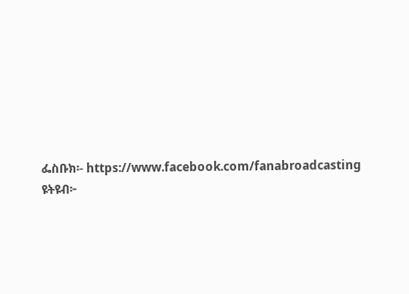ፌስቡክ፡- https://www.facebook.com/fanabroadcasting
ዩትዩብ፦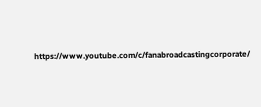https://www.youtube.com/c/fanabroadcastingcorporate/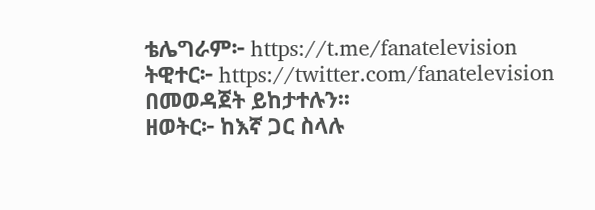ቴሌግራም፦ https://t.me/fanatelevision
ትዊተር፦ https://twitter.com/fanatelevision በመወዳጀት ይከታተሉን፡፡
ዘወትር፦ ከእኛ ጋር ስላሉ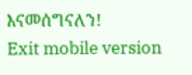እናመሰግናለን!
Exit mobile version